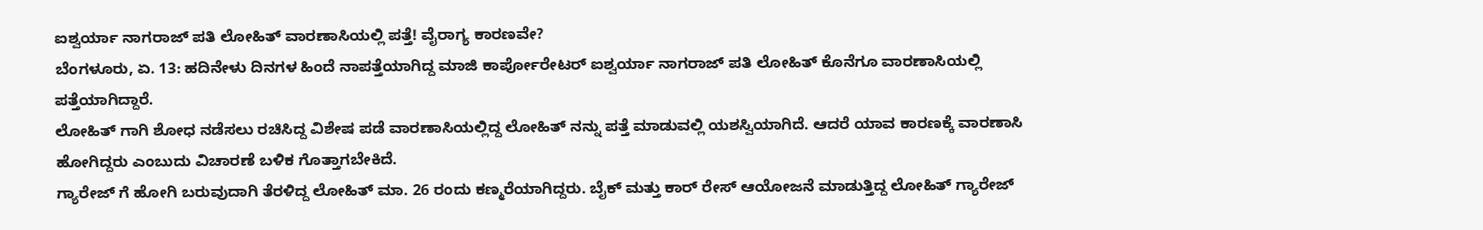ಐಶ್ವರ್ಯಾ ನಾಗರಾಜ್ ಪತಿ ಲೋಹಿತ್ ವಾರಣಾಸಿಯಲ್ಲಿ ಪತ್ತೆ! ವೈರಾಗ್ಯ ಕಾರಣವೇ?
ಬೆಂಗಳೂರು, ಏ. 13: ಹದಿನೇಳು ದಿನಗಳ ಹಿಂದೆ ನಾಪತ್ತೆಯಾಗಿದ್ದ ಮಾಜಿ ಕಾರ್ಪೋರೇಟರ್ ಐಶ್ವರ್ಯಾ ನಾಗರಾಜ್ ಪತಿ ಲೋಹಿತ್ ಕೊನೆಗೂ ವಾರಣಾಸಿಯಲ್ಲಿ ಪತ್ತೆಯಾಗಿದ್ದಾರೆ.
ಲೋಹಿತ್ ಗಾಗಿ ಶೋಧ ನಡೆಸಲು ರಚಿಸಿದ್ದ ವಿಶೇಷ ಪಡೆ ವಾರಣಾಸಿಯಲ್ಲಿದ್ದ ಲೋಹಿತ್ ನನ್ನು ಪತ್ತೆ ಮಾಡುವಲ್ಲಿ ಯಶಸ್ವಿಯಾಗಿದೆ. ಆದರೆ ಯಾವ ಕಾರಣಕ್ಕೆ ವಾರಣಾಸಿ ಹೋಗಿದ್ದರು ಎಂಬುದು ವಿಚಾರಣೆ ಬಳಿಕ ಗೊತ್ತಾಗಬೇಕಿದೆ.
ಗ್ಯಾರೇಜ್ ಗೆ ಹೋಗಿ ಬರುವುದಾಗಿ ತೆರಳಿದ್ದ ಲೋಹಿತ್ ಮಾ. 26 ರಂದು ಕಣ್ಮರೆಯಾಗಿದ್ದರು. ಬೈಕ್ ಮತ್ತು ಕಾರ್ ರೇಸ್ ಆಯೋಜನೆ ಮಾಡುತ್ತಿದ್ದ ಲೋಹಿತ್ ಗ್ಯಾರೇಜ್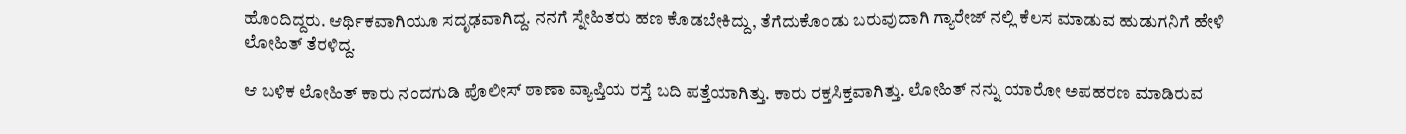ಹೊಂದಿದ್ದರು. ಆರ್ಥಿಕವಾಗಿಯೂ ಸದೃಢವಾಗಿದ್ದ. ನನಗೆ ಸ್ನೇಹಿತರು ಹಣ ಕೊಡಬೇಕಿದ್ದು, ತೆಗೆದುಕೊಂಡು ಬರುವುದಾಗಿ ಗ್ಯಾರೇಜ್ ನಲ್ಲಿ ಕೆಲಸ ಮಾಡುವ ಹುಡುಗನಿಗೆ ಹೇಳಿ ಲೋಹಿತ್ ತೆರಳಿದ್ದ.

ಆ ಬಳಿಕ ಲೋಹಿತ್ ಕಾರು ನಂದಗುಡಿ ಪೊಲೀಸ್ ಠಾಣಾ ವ್ಯಾಪ್ತಿಯ ರಸ್ತೆ ಬದಿ ಪತ್ತೆಯಾಗಿತ್ತು. ಕಾರು ರಕ್ತಸಿಕ್ತವಾಗಿತ್ತು. ಲೋಹಿತ್ ನನ್ನು ಯಾರೋ ಅಪಹರಣ ಮಾಡಿರುವ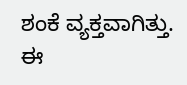ಶಂಕೆ ವ್ಯಕ್ತವಾಗಿತ್ತು. ಈ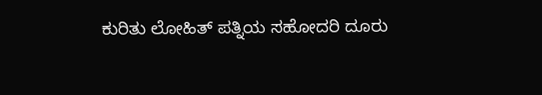ಕುರಿತು ಲೋಹಿತ್ ಪತ್ನಿಯ ಸಹೋದರಿ ದೂರು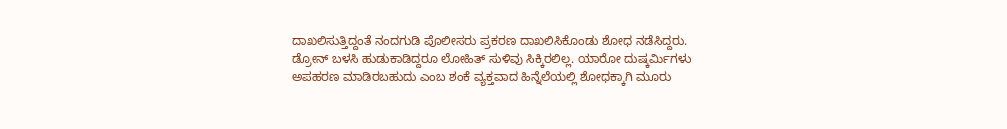ದಾಖಲಿಸುತ್ತಿದ್ದಂತೆ ನಂದಗುಡಿ ಪೊಲೀಸರು ಪ್ರಕರಣ ದಾಖಲಿಸಿಕೊಂಡು ಶೋಧ ನಡೆಸಿದ್ದರು. ಡ್ರೋನ್ ಬಳಸಿ ಹುಡುಕಾಡಿದ್ದರೂ ಲೋಹಿತ್ ಸುಳಿವು ಸಿಕ್ಕಿರಲಿಲ್ಲ. ಯಾರೋ ದುಷ್ಕರ್ಮಿಗಳು ಅಪಹರಣ ಮಾಡಿರಬಹುದು ಎಂಬ ಶಂಕೆ ವ್ಯಕ್ತವಾದ ಹಿನ್ನೆಲೆಯಲ್ಲಿ ಶೋಧಕ್ಕಾಗಿ ಮೂರು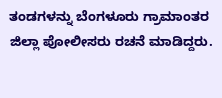ತಂಡಗಳನ್ನು ಬೆಂಗಳೂರು ಗ್ರಾಮಾಂತರ ಜಿಲ್ಲಾ ಪೋಲೀಸರು ರಚನೆ ಮಾಡಿದ್ದರು.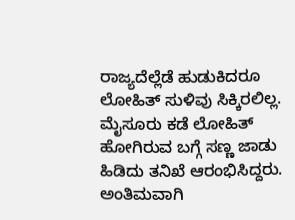ರಾಜ್ಯದೆಲ್ಲೆಡೆ ಹುಡುಕಿದರೂ ಲೋಹಿತ್ ಸುಳಿವು ಸಿಕ್ಕಿರಲಿಲ್ಲ. ಮೈಸೂರು ಕಡೆ ಲೋಹಿತ್ ಹೋಗಿರುವ ಬಗ್ಗೆ ಸಣ್ಣ ಜಾಡು ಹಿಡಿದು ತನಿಖೆ ಆರಂಭಿಸಿದ್ದರು. ಅಂತಿಮವಾಗಿ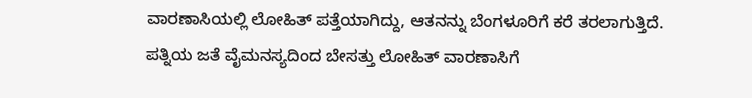ವಾರಣಾಸಿಯಲ್ಲಿ ಲೋಹಿತ್ ಪತ್ತೆಯಾಗಿದ್ದು, ಆತನನ್ನು ಬೆಂಗಳೂರಿಗೆ ಕರೆ ತರಲಾಗುತ್ತಿದೆ. ಪತ್ನಿಯ ಜತೆ ವೈಮನಸ್ಯದಿಂದ ಬೇಸತ್ತು ಲೋಹಿತ್ ವಾರಣಾಸಿಗೆ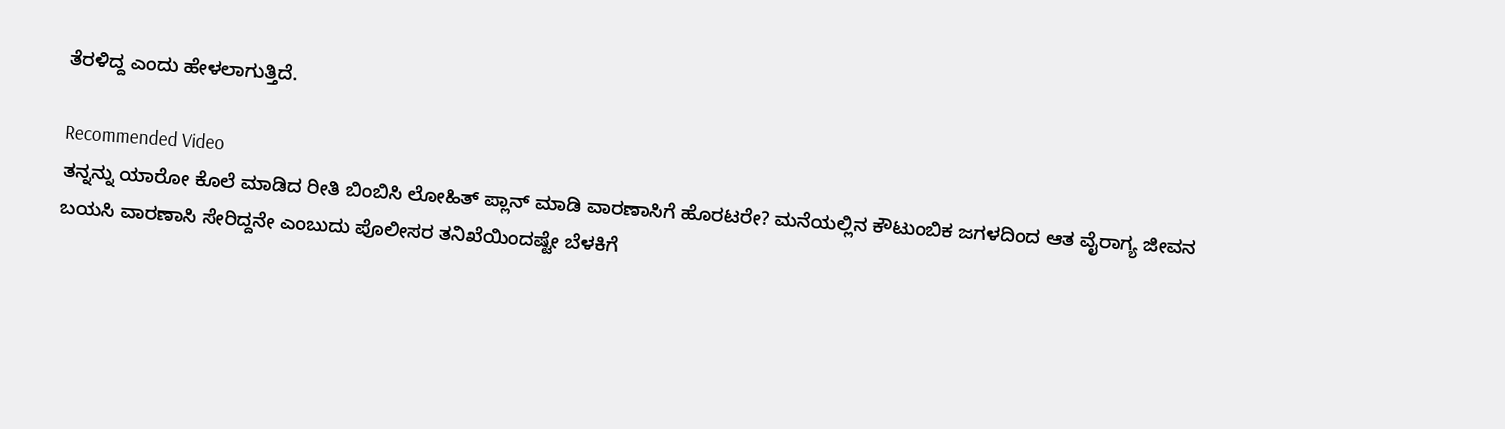ತೆರಳಿದ್ದ ಎಂದು ಹೇಳಲಾಗುತ್ತಿದೆ.

Recommended Video
ತನ್ನನ್ನು ಯಾರೋ ಕೊಲೆ ಮಾಡಿದ ರೀತಿ ಬಿಂಬಿಸಿ ಲೋಹಿತ್ ಪ್ಲಾನ್ ಮಾಡಿ ವಾರಣಾಸಿಗೆ ಹೊರಟರೇ? ಮನೆಯಲ್ಲಿನ ಕೌಟುಂಬಿಕ ಜಗಳದಿಂದ ಆತ ವೈರಾಗ್ಯ ಜೀವನ ಬಯಸಿ ವಾರಣಾಸಿ ಸೇರಿದ್ದನೇ ಎಂಬುದು ಪೊಲೀಸರ ತನಿಖೆಯಿಂದಷ್ಟೇ ಬೆಳಕಿಗೆ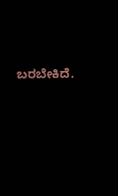ಬರಬೇಕಿದೆ.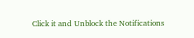Click it and Unblock the Notifications